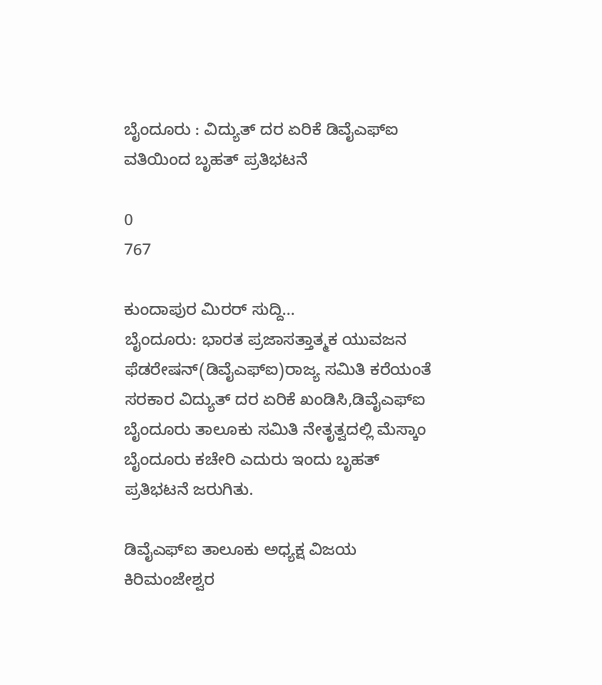ಬೈಂದೂರು : ವಿದ್ಯುತ್ ದರ ಏರಿಕೆ ಡಿವೈಎಫ್ಐ ವತಿಯಿಂದ ಬೃಹತ್ ಪ್ರತಿಭಟನೆ

0
767

ಕುಂದಾಪುರ ಮಿರರ್ ಸುದ್ದಿ…
ಬೈಂದೂರು: ಭಾರತ ಪ್ರಜಾಸತ್ತಾತ್ಮಕ ಯುವಜನ ಫೆಡರೇಷನ್(ಡಿವೈಎಫ್ಐ)ರಾಜ್ಯ ಸಮಿತಿ ಕರೆಯಂತೆ ಸರಕಾರ ವಿದ್ಯುತ್ ದರ ಏರಿಕೆ ಖಂಡಿಸಿ,ಡಿವೈಎಫ್ಐ ಬೈಂದೂರು ತಾಲೂಕು ಸಮಿತಿ ನೇತೃತ್ವದಲ್ಲಿ ಮೆಸ್ಕಾಂ ಬೈಂದೂರು ಕಚೇರಿ ಎದುರು ಇಂದು ಬೃಹತ್ ಪ್ರತಿಭಟನೆ ಜರುಗಿತು.

ಡಿವೈಎಫ್ಐ ತಾಲೂಕು ಅಧ್ಯಕ್ಷ ವಿಜಯ ಕಿರಿಮಂಜೇಶ್ವರ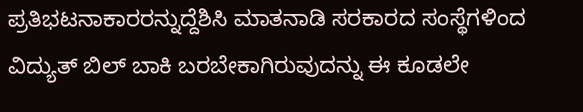ಪ್ರತಿಭಟನಾಕಾರರನ್ನುದ್ದೆಶಿಸಿ ಮಾತನಾಡಿ ಸರಕಾರದ ಸಂಸ್ಥೆಗಳಿಂದ ವಿದ್ಯುತ್‌ ಬಿಲ್ ಬಾಕಿ ಬರಬೇಕಾಗಿರುವುದನ್ನು ಈ ಕೂಡಲೇ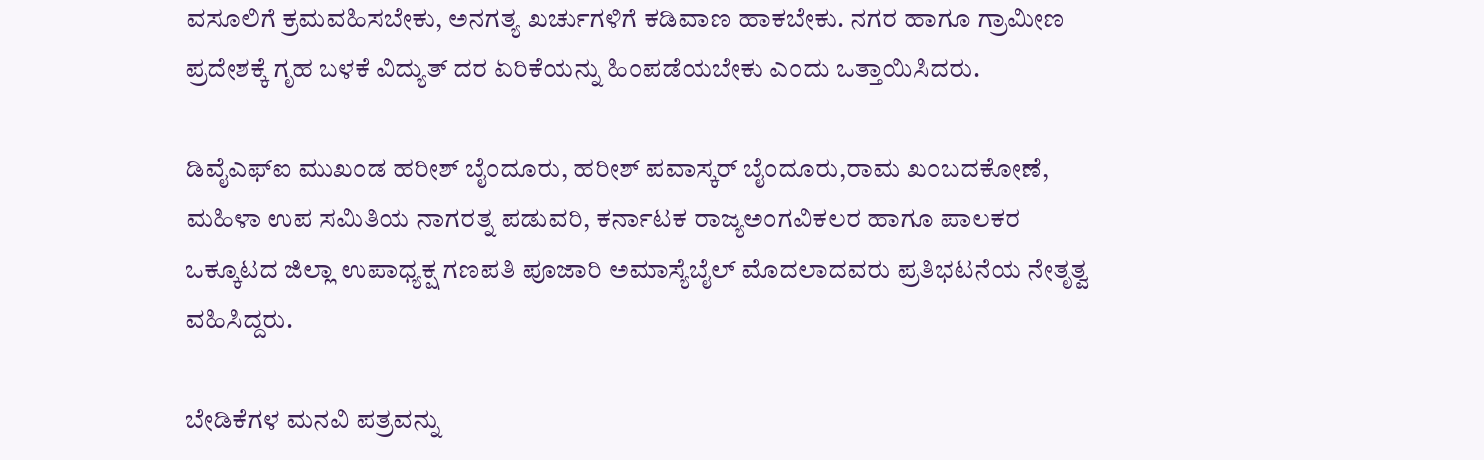ವಸೂಲಿಗೆ ಕ್ರಮವಹಿಸಬೇಕು, ಅನಗತ್ಯ ಖರ್ಚುಗಳಿಗೆ ಕಡಿವಾಣ ಹಾಕಬೇಕು. ನಗರ ಹಾಗೂ ಗ್ರಾಮೀಣ ಪ್ರದೇಶಕ್ಕೆ ಗೃಹ ಬಳಕೆ ವಿದ್ಯುತ್ ದರ ಏರಿಕೆಯನ್ನು ಹಿಂಪಡೆಯಬೇಕು ಎಂದು ಒತ್ತಾಯಿಸಿದರು.

ಡಿವೈಎಫ್ಐ ಮುಖಂಡ ಹರೀಶ್ ಬೈಂದೂರು, ಹರೀಶ್ ಪವಾಸ್ಕರ್ ಬೈಂದೂರು,ರಾಮ ಖಂಬದಕೋಣೆ, ಮಹಿಳಾ ಉಪ ಸಮಿತಿಯ ನಾಗರತ್ನ ಪಡುವರಿ, ಕರ್ನಾಟಕ ರಾಜ್ಯಅಂಗವಿಕಲರ ಹಾಗೂ ಪಾಲಕರ ಒಕ್ಕೂಟದ ಜಿಲ್ಲಾ ಉಪಾಧ್ಯಕ್ಷ ಗಣಪತಿ ಪೂಜಾರಿ ಅಮಾಸ್ಯೆಬೈಲ್ ಮೊದಲಾದವರು ಪ್ರತಿಭಟನೆಯ ನೇತೃತ್ವ ವಹಿಸಿದ್ದರು.

ಬೇಡಿಕೆಗಳ ಮನವಿ ಪತ್ರವನ್ನು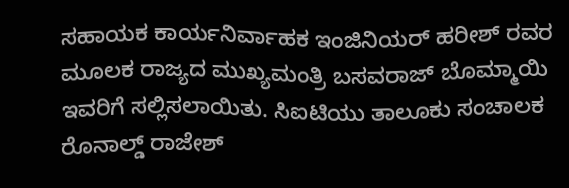ಸಹಾಯಕ ಕಾರ್ಯನಿರ್ವಾಹಕ ಇಂಜಿನಿಯರ್ ಹರೀಶ್ ರವರ ಮೂಲಕ ರಾಜ್ಯದ ಮುಖ್ಯಮಂತ್ರಿ ಬಸವರಾಜ್ ಬೊಮ್ಮಾಯಿ ಇವರಿಗೆ ಸಲ್ಲಿಸಲಾಯಿತು. ಸಿಐಟಿಯು ತಾಲೂಕು ಸಂಚಾಲಕ ರೊನಾಲ್ಡ್ ರಾಜೇಶ್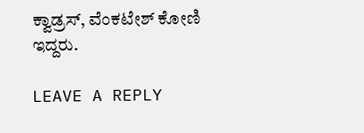ಕ್ವಾಡ್ರಸ್, ವೆಂಕಟೇಶ್ ಕೋಣಿ ಇದ್ದರು.

LEAVE A REPLY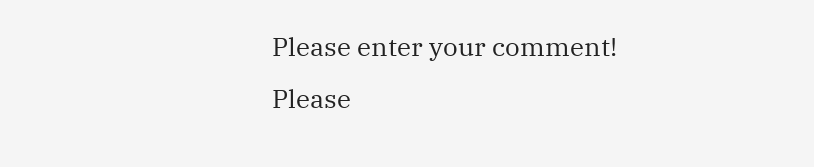Please enter your comment!
Please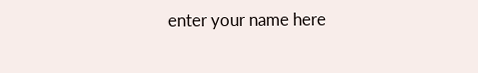enter your name here